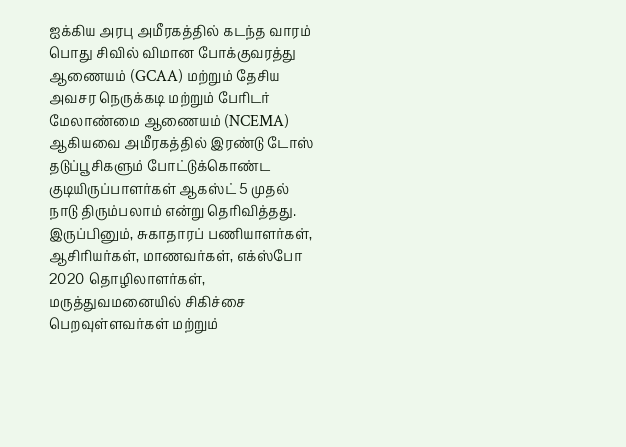ஐக்கிய அரபு அமீரகத்தில் கடந்த வாரம் பொது சிவில் விமான போக்குவரத்து ஆணையம் (GCAA) மற்றும் தேசிய அவசர நெருக்கடி மற்றும் பேரிடர் மேலாண்மை ஆணையம் (NCEMA) ஆகியவை அமீரகத்தில் இரண்டு டோஸ் தடுப்பூசிகளும் போட்டுக்கொண்ட குடியிருப்பாளர்கள் ஆகஸ்ட் 5 முதல் நாடு திரும்பலாம் என்று தெரிவித்தது.
இருப்பினும், சுகாதாரப் பணியாளர்கள், ஆசிரியர்கள், மாணவர்கள், எக்ஸ்போ 2020 தொழிலாளர்கள், மருத்துவமனையில் சிகிச்சை பெறவுள்ளவர்கள் மற்றும்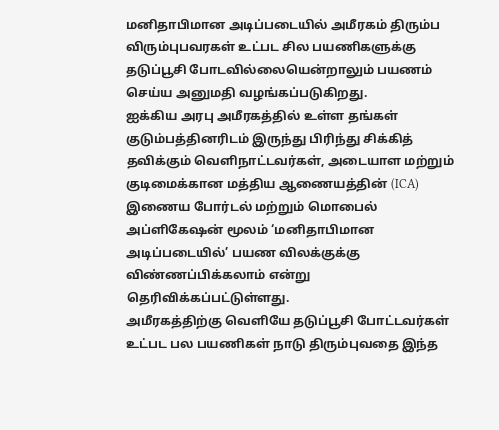மனிதாபிமான அடிப்படையில் அமீரகம் திரும்ப விரும்புபவரகள் உட்பட சில பயணிகளுக்கு தடுப்பூசி போடவில்லையென்றாலும் பயணம் செய்ய அனுமதி வழங்கப்படுகிறது.
ஐக்கிய அரபு அமீரகத்தில் உள்ள தங்கள் குடும்பத்தினரிடம் இருந்து பிரிந்து சிக்கித் தவிக்கும் வெளிநாட்டவர்கள், அடையாள மற்றும் குடிமைக்கான மத்திய ஆணையத்தின் (ICA) இணைய போர்டல் மற்றும் மொபைல் அப்ளிகேஷன் மூலம் ‘மனிதாபிமான அடிப்படையில்’ பயண விலக்குக்கு விண்ணப்பிக்கலாம் என்று தெரிவிக்கப்பட்டுள்ளது.
அமீரகத்திற்கு வெளியே தடுப்பூசி போட்டவர்கள் உட்பட பல பயணிகள் நாடு திரும்புவதை இந்த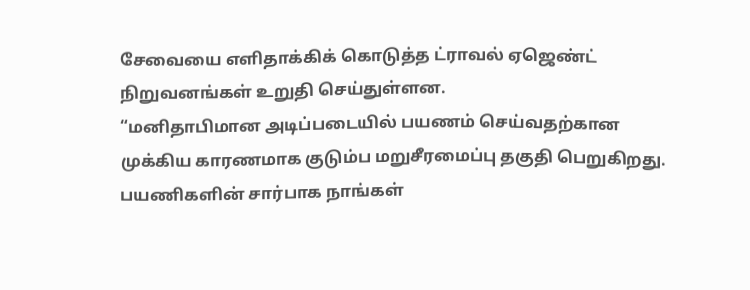சேவையை எளிதாக்கிக் கொடுத்த ட்ராவல் ஏஜெண்ட் நிறுவனங்கள் உறுதி செய்துள்ளன.
“மனிதாபிமான அடிப்படையில் பயணம் செய்வதற்கான முக்கிய காரணமாக குடும்ப மறுசீரமைப்பு தகுதி பெறுகிறது. பயணிகளின் சார்பாக நாங்கள்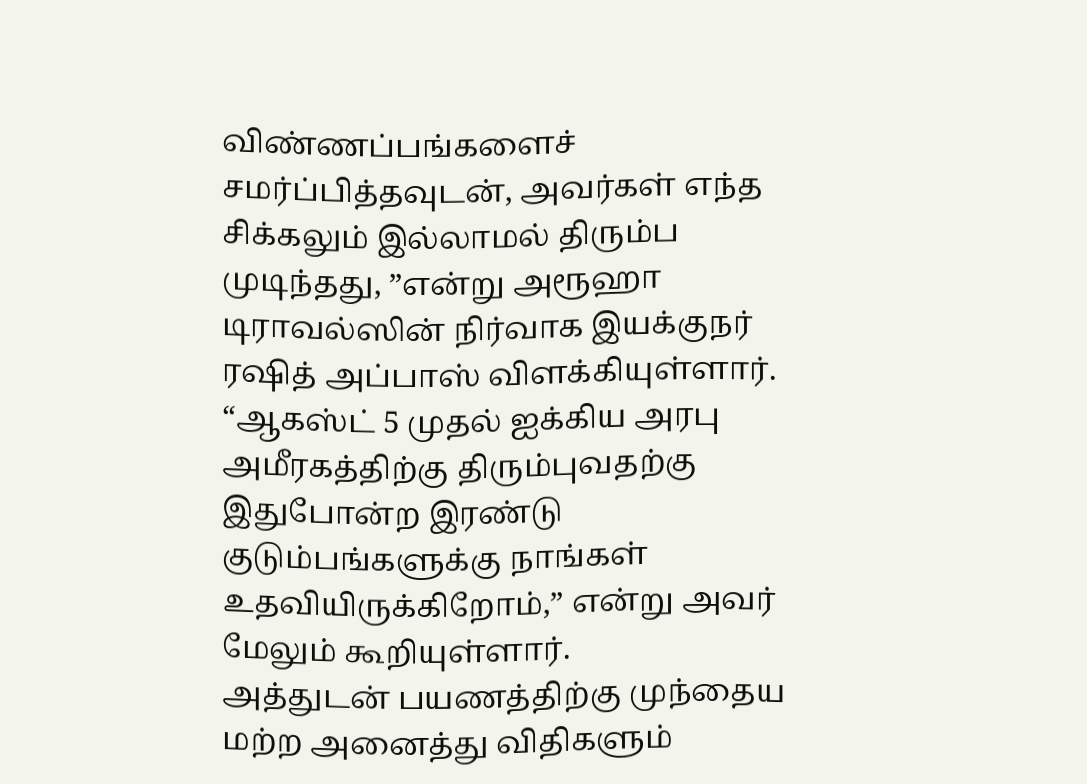விண்ணப்பங்களைச் சமர்ப்பித்தவுடன், அவர்கள் எந்த சிக்கலும் இல்லாமல் திரும்ப முடிந்தது, ”என்று அரூஹா டிராவல்ஸின் நிர்வாக இயக்குநர் ரஷித் அப்பாஸ் விளக்கியுள்ளார்.
“ஆகஸ்ட் 5 முதல் ஐக்கிய அரபு அமீரகத்திற்கு திரும்புவதற்கு இதுபோன்ற இரண்டு குடும்பங்களுக்கு நாங்கள் உதவியிருக்கிறோம்,” என்று அவர் மேலும் கூறியுள்ளார்.
அத்துடன் பயணத்திற்கு முந்தைய மற்ற அனைத்து விதிகளும்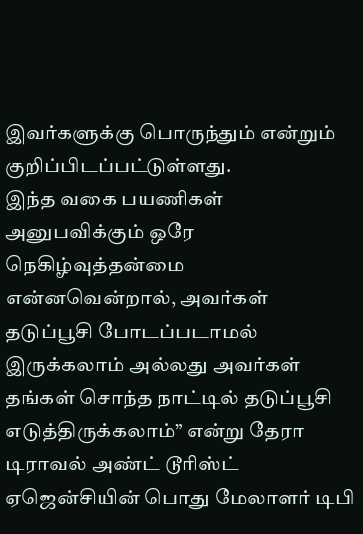இவர்களுக்கு பொருந்தும் என்றும் குறிப்பிடப்பட்டுள்ளது.
இந்த வகை பயணிகள் அனுபவிக்கும் ஒரே நெகிழ்வுத்தன்மை என்னவென்றால், அவர்கள் தடுப்பூசி போடப்படாமல் இருக்கலாம் அல்லது அவர்கள் தங்கள் சொந்த நாட்டில் தடுப்பூசி எடுத்திருக்கலாம்” என்று தேரா டிராவல் அண்ட் டூரிஸ்ட் ஏஜென்சியின் பொது மேலாளர் டிபி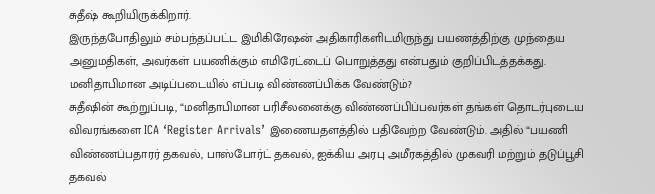சுதீஷ் கூறியிருக்கிறார்.
இருந்தபோதிலும் சம்பந்தப்பட்ட இமிகிரேஷன் அதிகாரிகளிடமிருந்து பயணத்திற்கு முந்தைய அனுமதிகள், அவர்கள் பயணிக்கும் எமிரேட்டைப் பொறுத்தது என்பதும் குறிப்பிடத்தக்கது.
மனிதாபிமான அடிப்படையில் எப்படி விண்ணப்பிக்க வேண்டும்?
சுதீஷின் கூற்றுப்படி, “மனிதாபிமான பரிசீலனைக்கு விண்ணப்பிப்பவர்கள் தங்கள் தொடர்புடைய விவரங்களை ICA ‘Register Arrivals’ இணையதளத்தில் பதிவேற்ற வேண்டும். அதில் “பயணி விண்ணப்பதாரர் தகவல், பாஸ்போர்ட் தகவல், ஐக்கிய அரபு அமீரகத்தில் முகவரி மற்றும் தடுப்பூசி தகவல்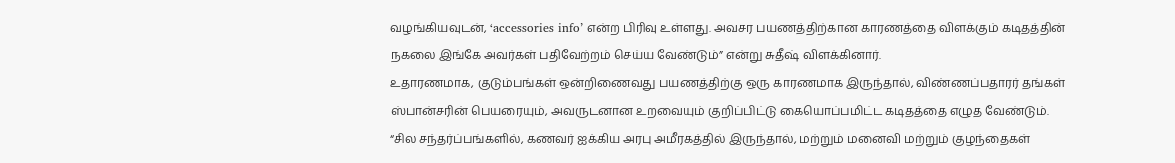வழங்கியவுடன், ‘accessories info’ என்ற பிரிவு உள்ளது. அவசர பயணத்திற்கான காரணத்தை விளக்கும் கடிதத்தின் நகலை இங்கே அவர்கள் பதிவேற்றம் செய்ய வேண்டும்” என்று சுதீஷ் விளக்கினார்.
உதாரணமாக, குடும்பங்கள் ஒன்றிணைவது பயணத்திற்கு ஒரு காரணமாக இருந்தால், விண்ணப்பதாரர் தங்கள் ஸ்பான்சரின் பெயரையும், அவருடனான உறவையும் குறிப்பிட்டு கையொப்பமிட்ட கடிதத்தை எழுத வேண்டும்.
“சில சந்தர்ப்பங்களில், கணவர் ஐக்கிய அரபு அமீரகத்தில் இருந்தால், மற்றும் மனைவி மற்றும் குழந்தைகள்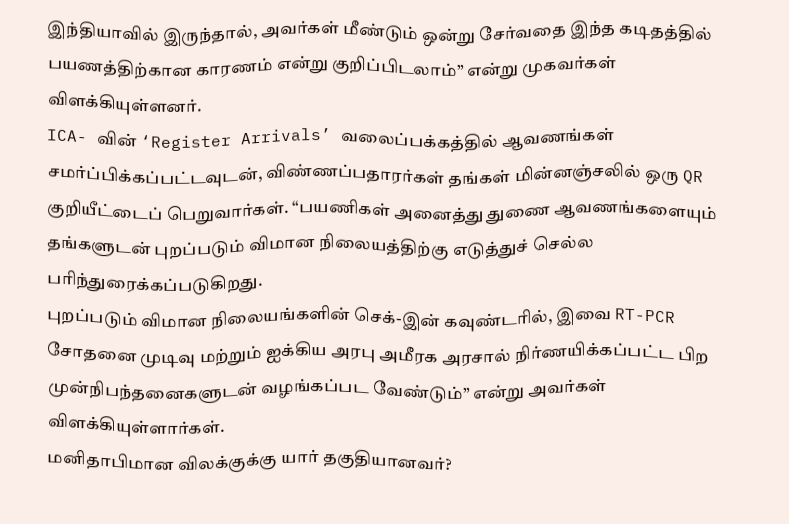இந்தியாவில் இருந்தால், அவர்கள் மீண்டும் ஒன்று சேர்வதை இந்த கடிதத்தில் பயணத்திற்கான காரணம் என்று குறிப்பிடலாம்” என்று முகவர்கள் விளக்கியுள்ளனர்.
ICA- வின் ‘Register Arrivals’ வலைப்பக்கத்தில் ஆவணங்கள் சமர்ப்பிக்கப்பட்டவுடன், விண்ணப்பதாரர்கள் தங்கள் மின்னஞ்சலில் ஒரு QR குறியீட்டைப் பெறுவார்கள். “பயணிகள் அனைத்து துணை ஆவணங்களையும் தங்களுடன் புறப்படும் விமான நிலையத்திற்கு எடுத்துச் செல்ல பரிந்துரைக்கப்படுகிறது.
புறப்படும் விமான நிலையங்களின் செக்-இன் கவுண்டரில், இவை RT-PCR சோதனை முடிவு மற்றும் ஐக்கிய அரபு அமீரக அரசால் நிர்ணயிக்கப்பட்ட பிற முன்நிபந்தனைகளுடன் வழங்கப்பட வேண்டும்” என்று அவர்கள் விளக்கியுள்ளார்கள்.
மனிதாபிமான விலக்குக்கு யார் தகுதியானவர்?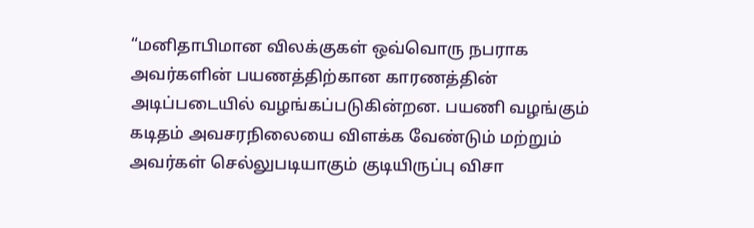“மனிதாபிமான விலக்குகள் ஒவ்வொரு நபராக அவர்களின் பயணத்திற்கான காரணத்தின் அடிப்படையில் வழங்கப்படுகின்றன. பயணி வழங்கும் கடிதம் அவசரநிலையை விளக்க வேண்டும் மற்றும் அவர்கள் செல்லுபடியாகும் குடியிருப்பு விசா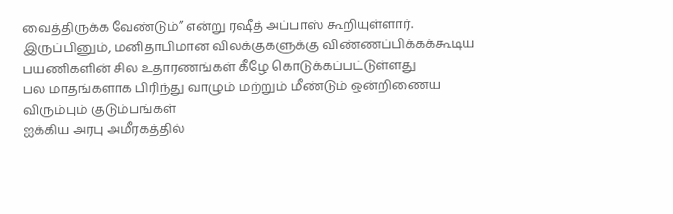வைத்திருக்க வேண்டும்” என்று ரஷீத் அப்பாஸ் கூறியுள்ளார்.
இருப்பினும், மனிதாபிமான விலக்குகளுக்கு விண்ணப்பிக்கக்கூடிய பயணிகளின் சில உதாரணங்கள் கீழே கொடுக்கப்பட்டுள்ளது
பல மாதங்களாக பிரிந்து வாழும் மற்றும் மீண்டும் ஒன்றிணைய விரும்பும் குடும்பங்கள்
ஐக்கிய அரபு அமீரகத்தில்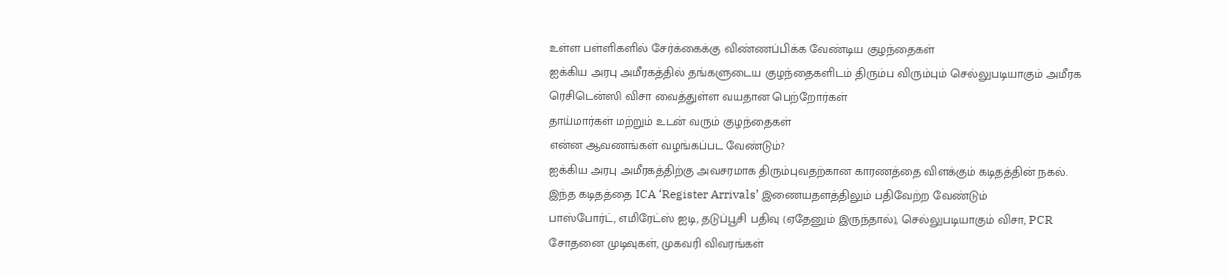உள்ள பள்ளிகளில் சேர்க்கைக்கு விண்ணப்பிக்க வேண்டிய குழந்தைகள்
ஐக்கிய அரபு அமீரகத்தில் தங்களுடைய குழந்தைகளிடம் திரும்ப விரும்பும் செல்லுபடியாகும் அமீரக ரெசிடென்ஸி விசா வைத்துள்ள வயதான பெற்றோர்கள்
தாய்மார்கள் மற்றும் உடன் வரும் குழந்தைகள்
என்ன ஆவணங்கள் வழங்கப்பட வேண்டும்?
ஐக்கிய அரபு அமீரகத்திற்கு அவசரமாக திரும்புவதற்கான காரணத்தை விளக்கும் கடிதத்தின் நகல். இந்த கடிதத்தை ICA ‘Register Arrivals’ இணையதளத்திலும் பதிவேற்ற வேண்டும்
பாஸ்போர்ட், எமிரேட்ஸ் ஐடி, தடுப்பூசி பதிவு (ஏதேனும் இருந்தால்), செல்லுபடியாகும் விசா, PCR சோதனை முடிவுகள், முகவரி விவரங்கள்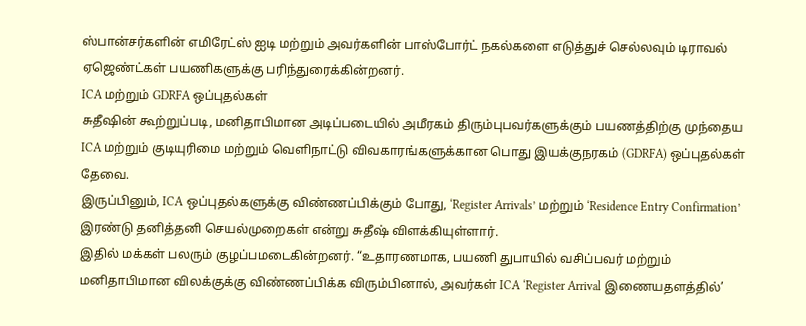ஸ்பான்சர்களின் எமிரேட்ஸ் ஐடி மற்றும் அவர்களின் பாஸ்போர்ட் நகல்களை எடுத்துச் செல்லவும் டிராவல் ஏஜெண்ட்கள் பயணிகளுக்கு பரிந்துரைக்கின்றனர்.
ICA மற்றும் GDRFA ஒப்புதல்கள்
சுதீஷின் கூற்றுப்படி, மனிதாபிமான அடிப்படையில் அமீரகம் திரும்புபவர்களுக்கும் பயணத்திற்கு முந்தைய ICA மற்றும் குடியுரிமை மற்றும் வெளிநாட்டு விவகாரங்களுக்கான பொது இயக்குநரகம் (GDRFA) ஒப்புதல்கள் தேவை.
இருப்பினும், ICA ஒப்புதல்களுக்கு விண்ணப்பிக்கும் போது, ‘Register Arrivals’ மற்றும் ‘Residence Entry Confirmation’ இரண்டு தனித்தனி செயல்முறைகள் என்று சுதீஷ் விளக்கியுள்ளார்.
இதில் மக்கள் பலரும் குழப்பமடைகின்றனர். “உதாரணமாக, பயணி துபாயில் வசிப்பவர் மற்றும் மனிதாபிமான விலக்குக்கு விண்ணப்பிக்க விரும்பினால், அவர்கள் ICA ‘Register Arrival இணையதளத்தில்’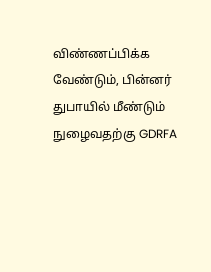விண்ணப்பிக்க வேண்டும், பின்னர் துபாயில் மீண்டும் நுழைவதற்கு GDRFA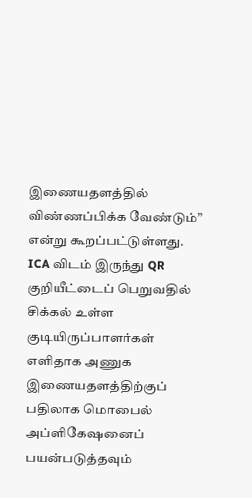இணையதளத்தில் விண்ணப்பிக்க வேண்டும்” என்று கூறப்பட்டுள்ளது.
ICA விடம் இருந்து QR குறியீட்டைப் பெறுவதில் சிக்கல் உள்ள குடியிருப்பாளர்கள் எளிதாக அணுக இணையதளத்திற்குப் பதிலாக மொபைல் அப்ளிகேஷனைப் பயன்படுத்தவும்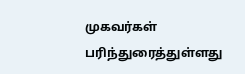முகவர்கள் பரிந்துரைத்துள்ளது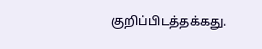குறிப்பிடத்தக்கது.